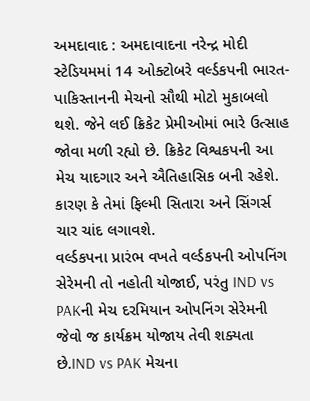અમદાવાદ : અમદાવાદના નરેન્દ્ર મોદી સ્ટેડિયમમાં 14 ઓક્ટોબરે વર્લ્ડકપની ભારત-પાકિસ્તાનની મેચનો સૌથી મોટો મુકાબલો થશે. જેને લઈ ક્રિકેટ પ્રેમીઓમાં ભારે ઉત્સાહ જોવા મળી રહ્યો છે. ક્રિકેટ વિશ્વકપની આ મેચ યાદગાર અને ઐતિહાસિક બની રહેશે. કારણ કે તેમાં ફિલ્મી સિતારા અને સિંગર્સ ચાર ચાંદ લગાવશે.
વર્લ્ડકપના પ્રારંભ વખતે વર્લ્ડકપની ઓપનિંગ સેરેમની તો નહોતી યોજાઈ, પરંતુ IND vs PAKની મેચ દરમિયાન ઓપનિંગ સેરેમની જેવો જ કાર્યક્રમ યોજાય તેવી શક્યતા છે.IND vs PAK મેચના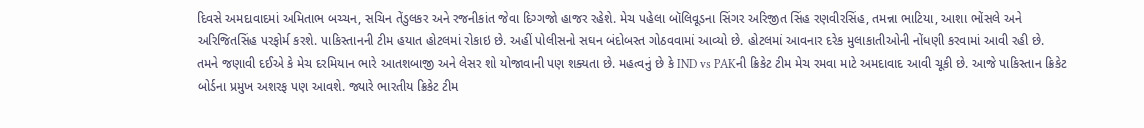દિવસે અમદાવાદમાં અમિતાભ બચ્ચન, સચિન તેંડુલકર અને રજનીકાંત જેવા દિગ્ગજો હાજર રહેશે. મેચ પહેલા બૉલિવૂડના સિંગર અરિજીત સિંહ રણવીરસિંહ, તમન્ના ભાટિયા, આશા ભોંસલે અને અરિજિતસિંહ પરફોર્મ કરશે. પાકિસ્તાનની ટીમ હયાત હોટલમાં રોકાઇ છે. અહીં પોલીસનો સઘન બંદોબસ્ત ગોઠવવામાં આવ્યો છે. હોટલમાં આવનાર દરેક મુલાકાતીઓની નોંધણી કરવામાં આવી રહી છે.
તમને જણાવી દઈએ કે મેચ દરમિયાન ભારે આતશબાજી અને લેસર શો યોજાવાની પણ શક્યતા છે. મહત્વનું છે કે IND vs PAKની ક્રિકેટ ટીમ મેચ રમવા માટે અમદાવાદ આવી ચૂકી છે. આજે પાકિસ્તાન ક્રિકેટ બોર્ડના પ્રમુખ અશરફ પણ આવશે. જ્યારે ભારતીય ક્રિકેટ ટીમ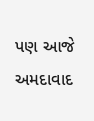પણ આજે અમદાવાદ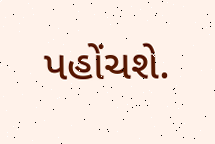પહોંચશે.